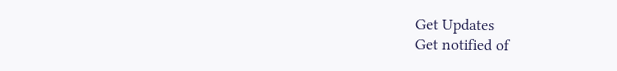Get Updates
Get notified of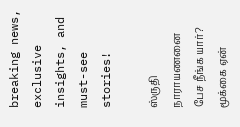breaking news, exclusive insights, and must-see stories!

ஸ்ருதி நாராயணனை பேச நீங்க யார்? மூக்கை ஏன்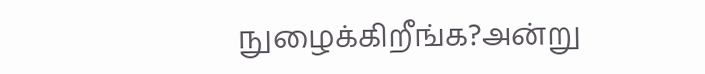நுழைக்கிறீங்க?அன்று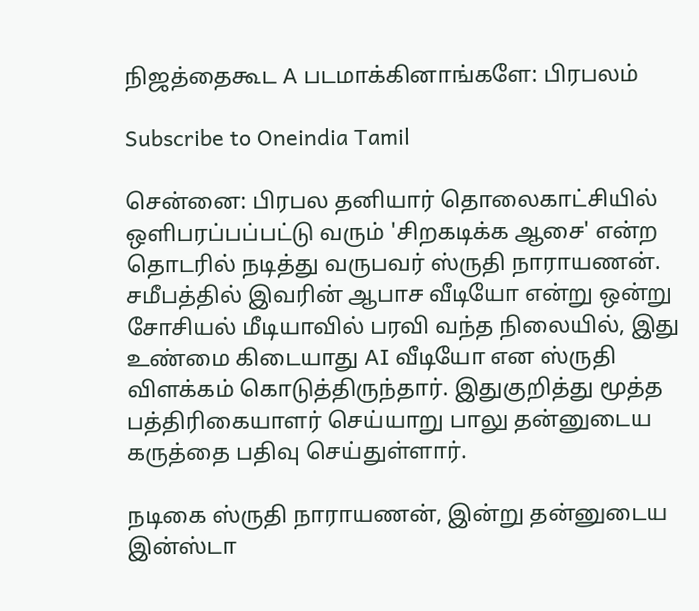நிஜத்தைகூட A படமாக்கினாங்களே: பிரபலம்

Subscribe to Oneindia Tamil

சென்னை: பிரபல தனியார் தொலைகாட்சியில் ஒளிபரப்பப்பட்டு வரும் 'சிறகடிக்க ஆசை' என்ற தொடரில் நடித்து வருபவர் ஸ்ருதி நாராயணன். சமீபத்தில் இவரின் ஆபாச வீடியோ என்று ஒன்று சோசியல் மீடியாவில் பரவி வந்த நிலையில், இது உண்மை கிடையாது AI வீடியோ என ஸ்ருதி விளக்கம் கொடுத்திருந்தார். இதுகுறித்து மூத்த பத்திரிகையாளர் செய்யாறு பாலு தன்னுடைய கருத்தை பதிவு செய்துள்ளார்.

நடிகை ஸ்ருதி நாராயணன், இன்று தன்னுடைய இன்ஸ்டா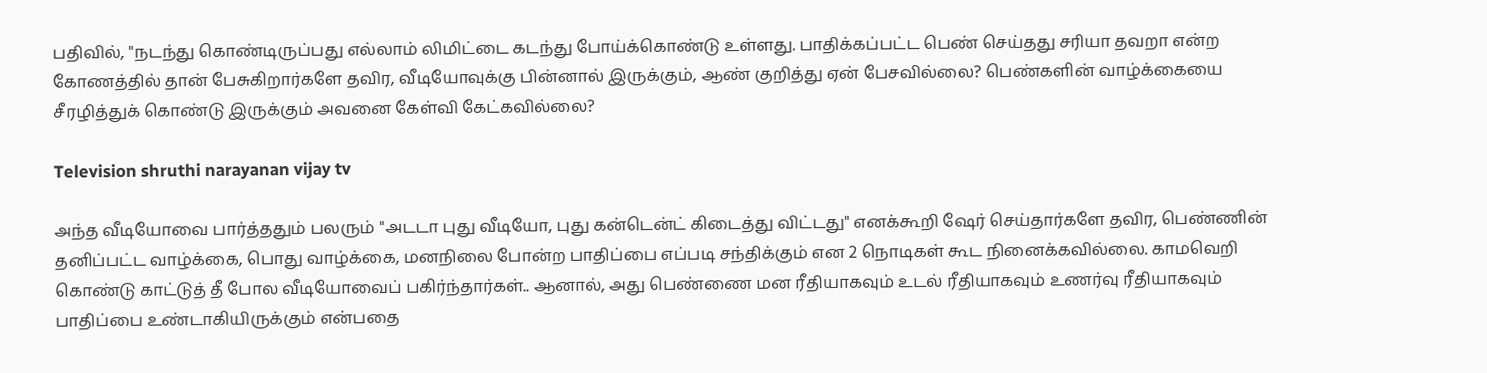பதிவில், "நடந்து கொண்டிருப்பது எல்லாம் லிமிட்டை கடந்து போய்க்கொண்டு உள்ளது. பாதிக்கப்பட்ட பெண் செய்தது சரியா தவறா என்ற கோணத்தில் தான் பேசுகிறார்களே தவிர, வீடியோவுக்கு பின்னால் இருக்கும், ஆண் குறித்து ஏன் பேசவில்லை? பெண்களின் வாழ்க்கையை சீரழித்துக் கொண்டு இருக்கும் அவனை கேள்வி கேட்கவில்லை?

Television shruthi narayanan vijay tv

அந்த வீடியோவை பார்த்ததும் பலரும் "அடடா புது வீடியோ, புது கன்டென்ட் கிடைத்து விட்டது" எனக்கூறி ஷேர் செய்தார்களே தவிர, பெண்ணின் தனிப்பட்ட வாழ்க்கை, பொது வாழ்க்கை, மனநிலை போன்ற பாதிப்பை எப்படி சந்திக்கும் என 2 நொடிகள் கூட நினைக்கவில்லை. காமவெறி கொண்டு காட்டுத் தீ போல வீடியோவைப் பகிர்ந்தார்கள்.. ஆனால், அது பெண்ணை மன ரீதியாகவும் உடல் ரீதியாகவும் உணர்வு ரீதியாகவும் பாதிப்பை உண்டாகியிருக்கும் என்பதை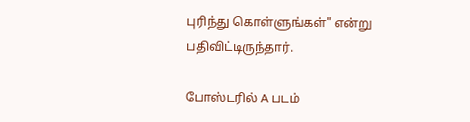புரிந்து கொள்ளுங்கள்" என்று பதிவிட்டிருந்தார்.

போஸ்டரில் A படம்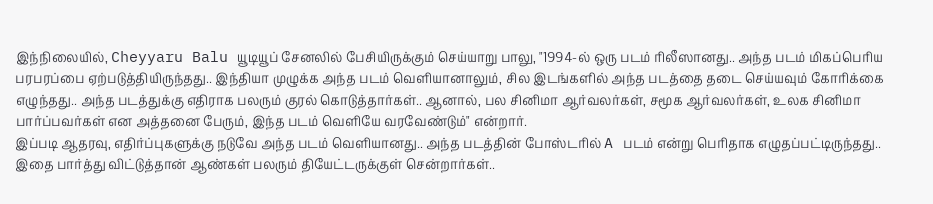இந்நிலையில், Cheyyaru Balu யூடியூப் சேனலில் பேசியிருக்கும் செய்யாறு பாலு, "1994-ல் ஒரு படம் ரிலீஸானது.. அந்த படம் மிகப்பெரிய பரபரப்பை ஏற்படுத்தியிருந்தது.. இந்தியா முழுக்க அந்த படம் வெளியானாலும், சில இடங்களில் அந்த படத்தை தடை செய்யவும் கோரிக்கை எழுந்தது.. அந்த படத்துக்கு எதிராக பலரும் குரல் கொடுத்தார்கள்.. ஆனால், பல சினிமா ஆர்வலர்கள், சமூக ஆர்வலர்கள், உலக சினிமா பார்ப்பவர்கள் என அத்தனை பேரும், இந்த படம் வெளியே வரவேண்டும்" என்றார்.
இப்படி ஆதரவு, எதிர்ப்புகளுக்கு நடுவே அந்த படம் வெளியானது.. அந்த படத்தின் போஸ்டரில் A படம் என்று பெரிதாக எழுதப்பட்டிருந்தது.. இதை பார்த்து விட்டுத்தான் ஆண்கள் பலரும் தியேட்டருக்குள் சென்றார்கள்..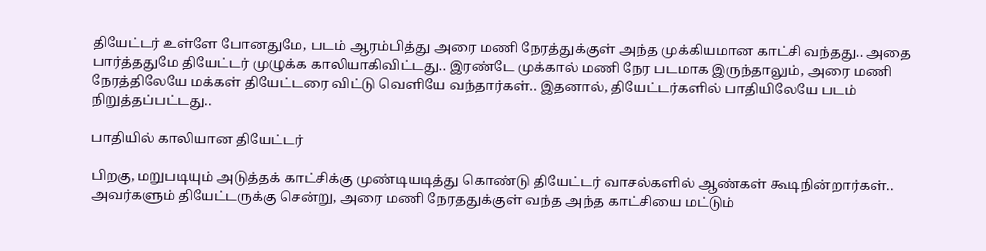தியேட்டர் உள்ளே போனதுமே, படம் ஆரம்பித்து அரை மணி நேரத்துக்குள் அந்த முக்கியமான காட்சி வந்தது.. அதை பார்த்ததுமே தியேட்டர் முழுக்க காலியாகிவிட்டது.. இரண்டே முக்கால் மணி நேர படமாக இருந்தாலும், அரை மணி நேரத்திலேயே மக்கள் தியேட்டரை விட்டு வெளியே வந்தார்கள்.. இதனால், தியேட்டர்களில் பாதியிலேயே படம் நிறுத்தப்பட்டது..

பாதியில் காலியான தியேட்டர்

பிறகு, மறுபடியும் அடுத்தக் காட்சிக்கு முண்டியடித்து கொண்டு தியேட்டர் வாசல்களில் ஆண்கள் கூடிநின்றார்கள்.. அவர்களும் தியேட்டருக்கு சென்று, அரை மணி நேரததுக்குள் வந்த அந்த காட்சியை மட்டும்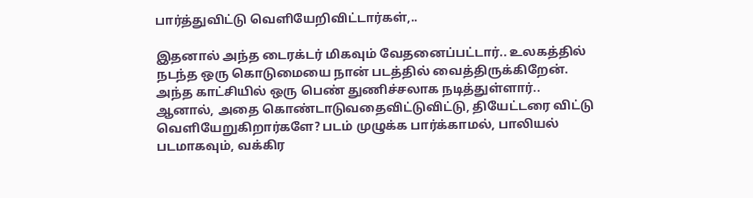பார்த்துவிட்டு வெளியேறிவிட்டார்கள்,..

இதனால் அந்த டைரக்டர் மிகவும் வேதனைப்பட்டார்.. உலகத்தில் நடந்த ஒரு கொடுமையை நான் படத்தில் வைத்திருக்கிறேன். அந்த காட்சியில் ஒரு பெண் துணிச்சலாக நடித்துள்ளார்.. ஆனால், அதை கொண்டாடுவதைவிட்டுவிட்டு, தியேட்டரை விட்டு வெளியேறுகிறார்களே? படம் முழுக்க பார்க்காமல், பாலியல் படமாகவும், வக்கிர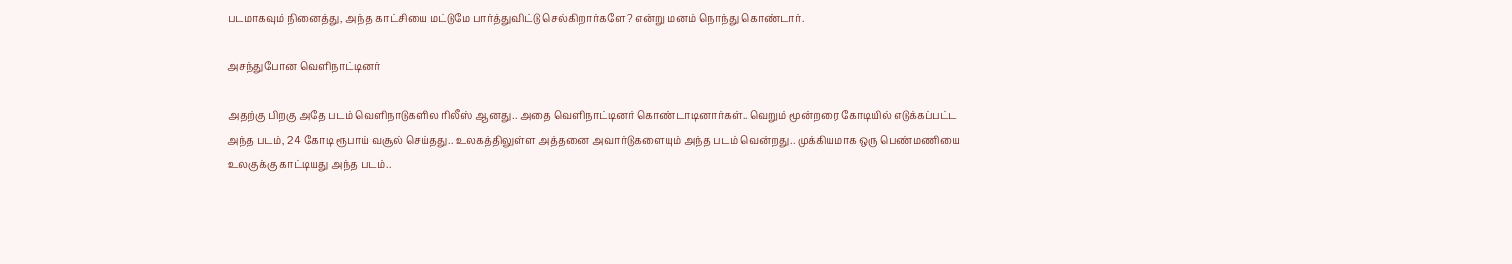படமாகவும் நினைத்து, அந்த காட்சியை மட்டுமே பார்த்துவிட்டு செல்கிறார்களே? என்று மனம் நொந்து கொண்டார்.

அசந்துபோன வெளிநாட்டினர்

அதற்கு பிறகு அதே படம் வெளிநாடுகளில ரிலீஸ் ஆனது.. அதை வெளிநாட்டினர் கொண்டாடினார்கள்.. வெறும் மூன்றரை கோடியில் எடுக்கப்பட்ட அந்த படம், 24 கோடி ரூபாய் வசூல் செய்தது.. உலகத்திலுள்ள அத்தனை அவார்டுகளையும் அந்த படம் வென்றது.. முக்கியமாக ஒரு பெண்மணியை உலகுக்கு காட்டியது அந்த படம்..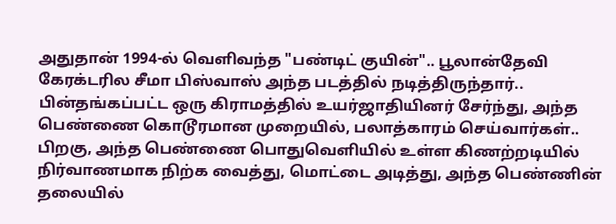அதுதான் 1994-ல் வெளிவந்த "பண்டிட் குயின்".. பூலான்தேவி கேரக்டரில சீமா பிஸ்வாஸ் அந்த படத்தில் நடித்திருந்தார்.. பின்தங்கப்பட்ட ஒரு கிராமத்தில் உயர்ஜாதியினர் சேர்ந்து, அந்த பெண்ணை கொடூரமான முறையில், பலாத்காரம் செய்வார்கள்.. பிறகு, அந்த பெண்ணை பொதுவெளியில் உள்ள கிணற்றடியில் நிர்வாணமாக நிற்க வைத்து, மொட்டை அடித்து, அந்த பெண்ணின் தலையில்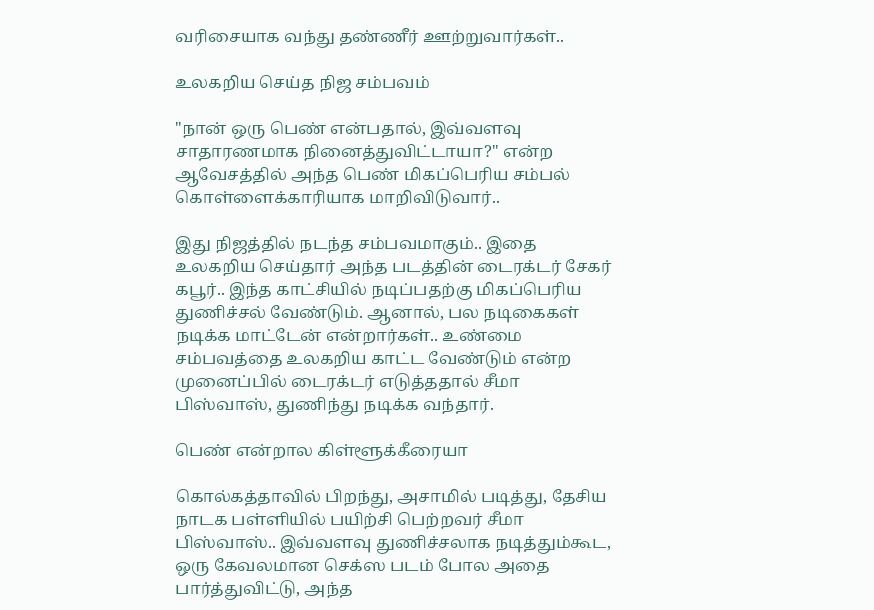வரிசையாக வந்து தண்ணீர் ஊற்றுவார்கள்..

உலகறிய செய்த நிஜ சம்பவம்

"நான் ஒரு பெண் என்பதால், இவ்வளவு சாதாரணமாக நினைத்துவிட்டாயா?" என்ற ஆவேசத்தில் அந்த பெண் மிகப்பெரிய சம்பல் கொள்ளைக்காரியாக மாறிவிடுவார்..

இது நிஜத்தில் நடந்த சம்பவமாகும்.. இதை உலகறிய செய்தார் அந்த படத்தின் டைரக்டர் சேகர் கபூர்.. இந்த காட்சியில் நடிப்பதற்கு மிகப்பெரிய துணிச்சல் வேண்டும். ஆனால், பல நடிகைகள் நடிக்க மாட்டேன் என்றார்கள்.. உண்மை சம்பவத்தை உலகறிய காட்ட வேண்டும் என்ற முனைப்பில் டைரக்டர் எடுத்ததால் சீமா பிஸ்வாஸ், துணிந்து நடிக்க வந்தார்.

பெண் என்றால கிள்ளூக்கீரையா

கொல்கத்தாவில் பிறந்து, அசாமில் படித்து, தேசிய நாடக பள்ளியில் பயிற்சி பெற்றவர் சீமா பிஸ்வாஸ்.. இவ்வளவு துணிச்சலாக நடித்தும்கூட, ஒரு கேவலமான செக்ஸ படம் போல அதை பார்த்துவிட்டு, அந்த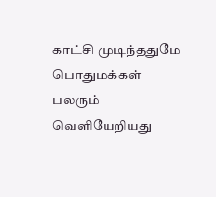காட்சி முடிந்ததுமே பொதுமக்கள் பலரும் வெளியேறியது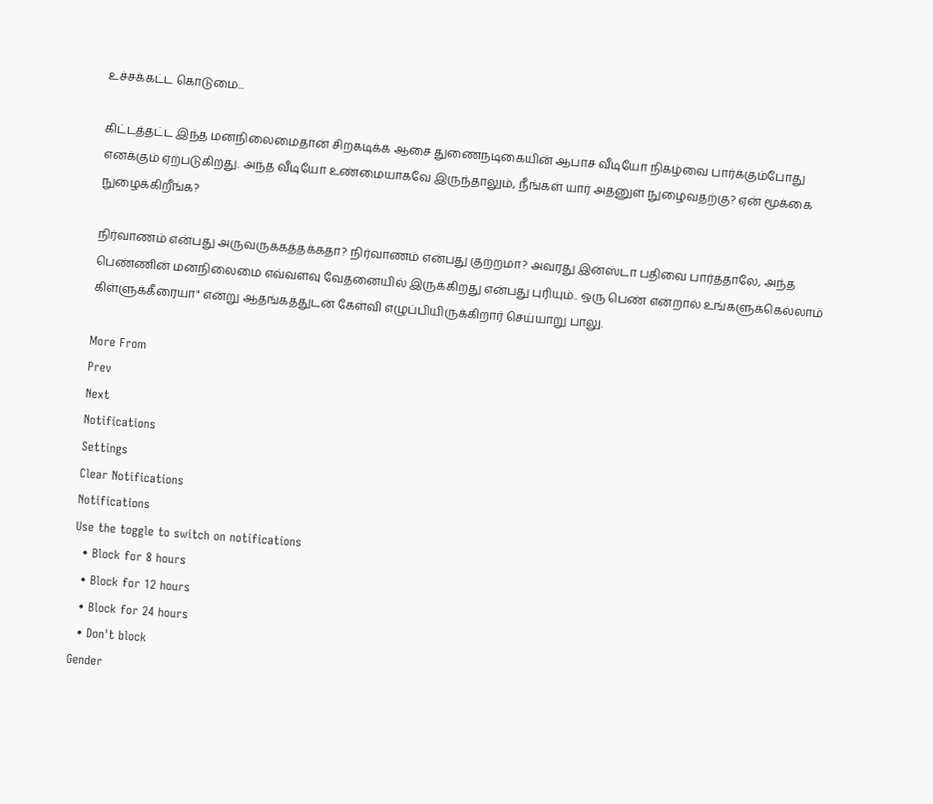உச்சக்கட்ட கொடுமை...

கிட்டத்தட்ட இந்த மனநிலைமைதான் சிறகடிக்க ஆசை துணைநடிகையின் ஆபாச வீடியோ நிகழ்வை பார்க்கும்போது எனக்கும் ஏற்படுகிறது. அந்த வீடியோ உண்மையாகவே இருந்தாலும், நீங்கள் யார் அதனுள் நுழைவதற்கு? ஏன் மூக்கை நுழைக்கிறீங்க?

நிர்வாணம் என்பது அருவருக்கத்தக்கதா? நிர்வாணம் என்பது குற்றமா? அவரது இன்ஸ்டா பதிவை பார்த்தாலே, அந்த பெண்ணின் மனநிலைமை எவ்வளவு வேதனையில் இருக்கிறது என்பது புரியும்.. ஒரு பெண் என்றால் உங்களுக்கெல்லாம் கிள்ளுக்கீரையா" என்று ஆதங்கத்துடன் கேள்வி எழுப்பியிருக்கிறார் செய்யாறு பாலு.

More From
Prev
Next
Notifications
Settings
Clear Notifications
Notifications
Use the toggle to switch on notifications
  • Block for 8 hours
  • Block for 12 hours
  • Block for 24 hours
  • Don't block
Gender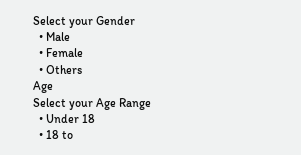Select your Gender
  • Male
  • Female
  • Others
Age
Select your Age Range
  • Under 18
  • 18 to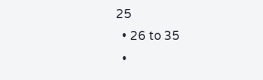25
  • 26 to 35
  •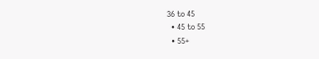36 to 45
  • 45 to 55
  • 55+